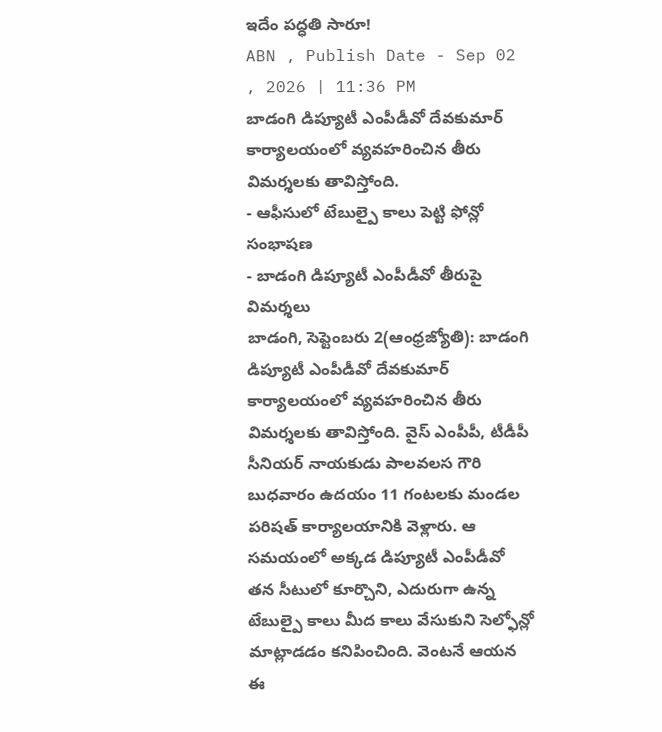ఇదేం పద్ధతి సారూ!
ABN , Publish Date - Sep 02 , 2026 | 11:36 PM
బాడంగి డిప్యూటీ ఎంపీడీవో దేవకుమార్ కార్యాలయంలో వ్యవహరించిన తీరు విమర్శలకు తావిస్తోంది.
- ఆఫీసులో టేబుల్పై కాలు పెట్టి ఫోన్లో సంభాషణ
- బాడంగి డిప్యూటీ ఎంపీడీవో తీరుపై విమర్శలు
బాడంగి, సెప్టెంబరు 2(ఆంధ్రజ్యోతి): బాడంగి డిప్యూటీ ఎంపీడీవో దేవకుమార్ కార్యాలయంలో వ్యవహరించిన తీరు విమర్శలకు తావిస్తోంది. వైస్ ఎంపీపీ, టీడీపీ సీనియర్ నాయకుడు పాలవలస గౌరి బుధవారం ఉదయం 11 గంటలకు మండల పరిషత్ కార్యాలయానికి వెళ్లారు. ఆ సమయంలో అక్కడ డిప్యూటీ ఎంపీడీవో తన సీటులో కూర్చొని, ఎదురుగా ఉన్న టేబుల్పై కాలు మీద కాలు వేసుకుని సెల్ఫోన్లో మాట్లాడడం కనిపించింది. వెంటనే ఆయన ఈ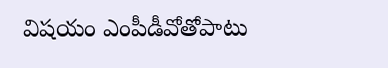విషయం ఎంపీడీవోతోపాటు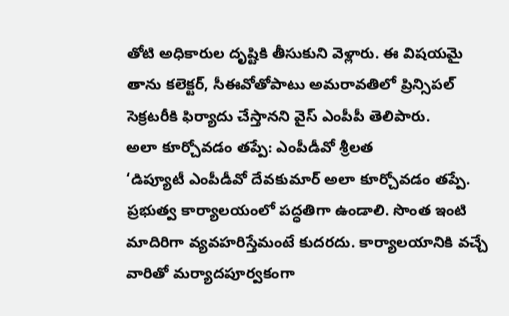తోటి అధికారుల దృష్టికి తీసుకుని వెళ్లారు. ఈ విషయమై తాను కలెక్టర్, సీఈవోతోపాటు అమరావతిలో ప్రిన్సిపల్ సెక్రటరీకి ఫిర్యాదు చేస్తానని వైస్ ఎంపీపీ తెలిపారు.
అలా కూర్చోవడం తప్పే: ఎంపీడీవో శ్రీలత
‘డిప్యూటీ ఎంపీడీవో దేవకుమార్ అలా కూర్చోవడం తప్పే. ప్రభుత్వ కార్యాలయంలో పద్ధతిగా ఉండాలి. సొంత ఇంటి మాదిరిగా వ్యవహరిస్తేమంటే కుదరదు. కార్యాలయానికి వచ్చే వారితో మర్యాదపూర్వకంగా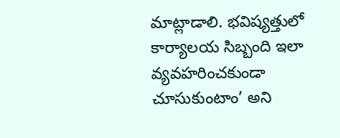మాట్లాడాలి. భవిష్యత్తులో కార్యాలయ సిబ్బంది ఇలా వ్యవహరించకుండా చూసుకుంటాం’ అని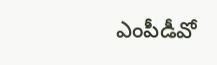ఎంపీడీవో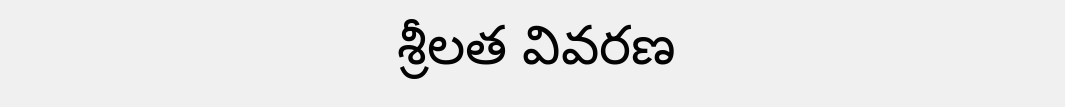శ్రీలత వివరణ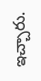ఇచ్చారు.